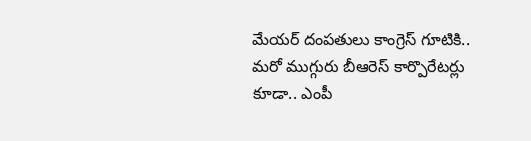మేయర్ దంపతులు కాంగ్రెస్ గూటికి.. మరో ముగ్గురు బీఆరెస్ కార్పొరేటర్లు కూడా.. ఎంపీ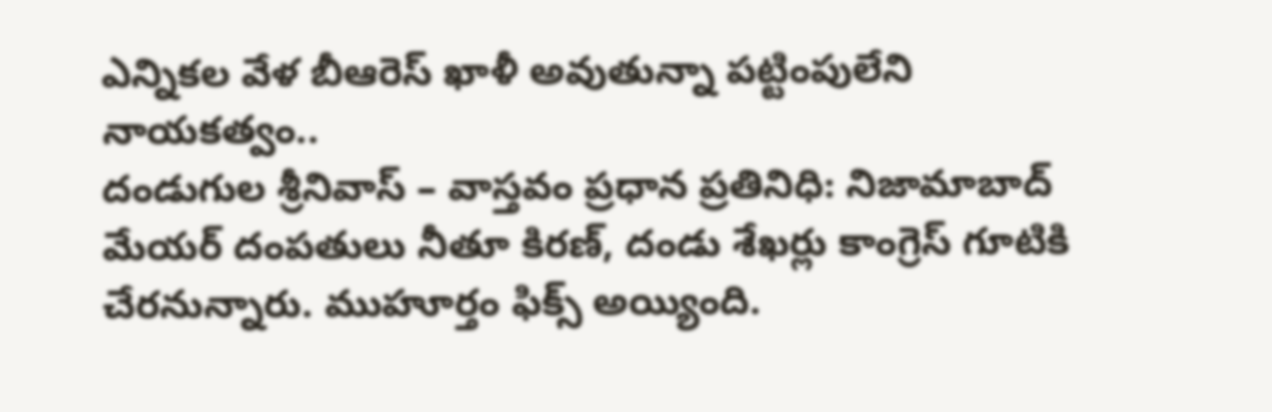ఎన్నికల వేళ బీఆరెస్ ఖాళీ అవుతున్నా పట్టింపులేని నాయకత్వం..
దండుగుల శ్రీనివాస్ – వాస్తవం ప్రధాన ప్రతినిధి: నిజామాబాద్ మేయర్ దంపతులు నీతూ కిరణ్, దండు శేఖర్లు కాంగ్రెస్ గూటికి చేరనున్నారు. ముహూర్తం ఫిక్స్ అయ్యింది.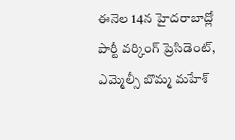ఈనెల 14న హైదరాబాద్లో పార్టీ వర్కింగ్ ప్రెసిడెంట్, ఎమ్మెల్సీ బొమ్మ మహేశ్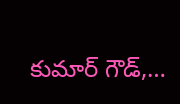కుమార్ గౌడ్,…